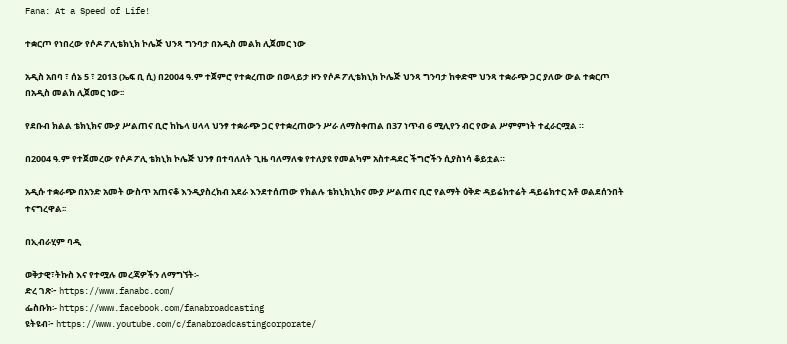Fana: At a Speed of Life!

ተቋርጦ የነበረው የሶዶ ፖሊቴክኒክ ኮሌጅ ህንጻ ግንባታ በአዲስ መልክ ሊጀመር ነው

አዲስ አበባ ፣ ሰኔ 5 ፣ 2013 (ኤፍ ቢ ሲ) በ2004 ዓ.ም ተጀምሮ የተቋረጠው በወላይታ ዞን የሶዶ ፖሊቴክኒክ ኮሌጅ ህንጻ ግንባታ ከቀድሞ ህንጻ ተቋራጭ ጋር ያለው ውል ተቋርጦ በአዲስ መልክ ሊጀመር ነው፡፡

የደቡብ ክልል ቴክኒክና ሙያ ሥልጠና ቢሮ ከኬላ ሀላላ ህንፃ ተቋራጭ ጋር የተቋረጠውን ሥራ ለማስቀጠል በ37 ነጥብ 6 ሚሊየን ብር የውል ሥምምነት ተፈራርሟል ።

በ2004 ዓ.ም የተጀመረው የሶዶ ፖሊ ቴክኒክ ኮሌጅ ህንፃ በተባለለት ጊዜ ባለማለቁ የተለያዩ የመልካም አስተዳደር ችግሮችን ሲያስነሳ ቆይቷል።

አዲሱ ተቋራጭ በአንድ አመት ውስጥ አጠናቆ እንዲያስረክብ አደራ እንደተሰጠው የክልሉ ቴክኒክኒክና ሙያ ሥልጠና ቢሮ የልማት ዕቅድ ዳይሬክተሬት ዳይሬክተር አቶ ወልደሰንበት ተናግረዋል፡፡

በኢብራሂም ባዲ

ወቅታዊ፣ትኩስ እና የተሟሉ መረጃዎችን ለማግኘት፡-
ድረ ገጽ፦ https://www.fanabc.com/
ፌስቡክ፡- https://www.facebook.com/fanabroadcasting
ዩትዩብ፦ https://www.youtube.com/c/fanabroadcastingcorporate/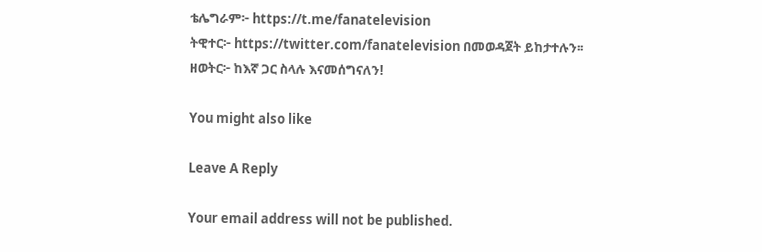ቴሌግራም፦ https://t.me/fanatelevision
ትዊተር፦ https://twitter.com/fanatelevision በመወዳጀት ይከታተሉን፡፡
ዘወትር፦ ከእኛ ጋር ስላሉ እናመሰግናለን!

You might also like

Leave A Reply

Your email address will not be published.